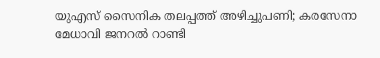യുഎസ് സൈനിക തലപ്പത്ത് അഴിച്ചുപണി; കരസേനാ മേധാവി ജനറൽ റാണ്ടി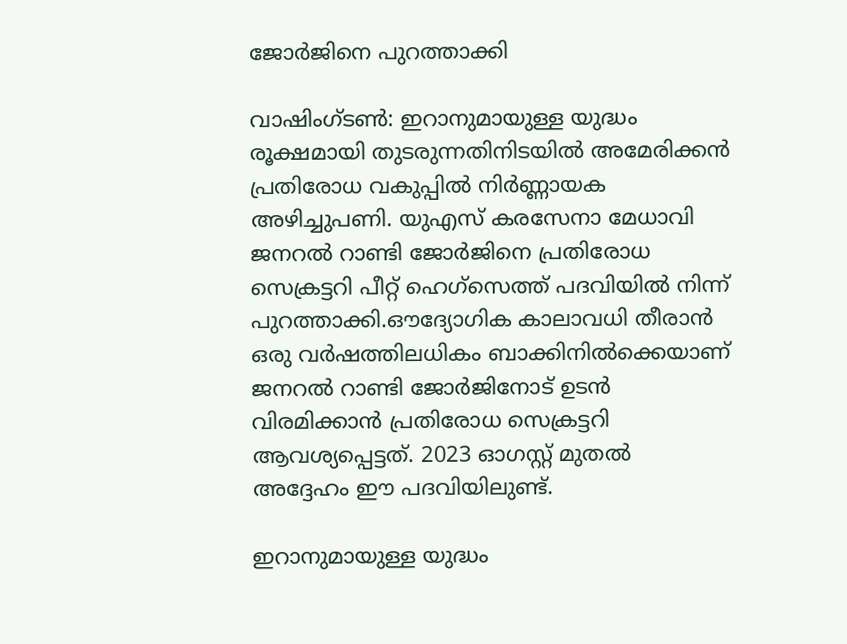ജോർജിനെ പുറത്താക്കി

വാഷിംഗ്ടൺ: ഇറാനുമായുള്ള യുദ്ധം രൂക്ഷമായി തുടരുന്നതിനിടയിൽ അമേരിക്കൻ പ്രതിരോധ വകുപ്പിൽ നിർണ്ണായക അഴിച്ചുപണി. യുഎസ് കരസേനാ മേധാവി ജനറൽ റാണ്ടി ജോർജിനെ പ്രതിരോധ സെക്രട്ടറി പീറ്റ് ഹെഗ്‌സെത്ത് പദവിയിൽ നിന്ന് പുറത്താക്കി.ഔദ്യോഗിക കാലാവധി തീരാൻ ഒരു വർഷത്തിലധികം ബാക്കിനിൽക്കെയാണ് ജനറൽ റാണ്ടി ജോർജിനോട് ഉടൻ വിരമിക്കാൻ പ്രതിരോധ സെക്രട്ടറി ആവശ്യപ്പെട്ടത്. 2023 ഓഗസ്റ്റ് മുതൽ അദ്ദേഹം ഈ പദവിയിലുണ്ട്.

ഇറാനുമായുള്ള യുദ്ധം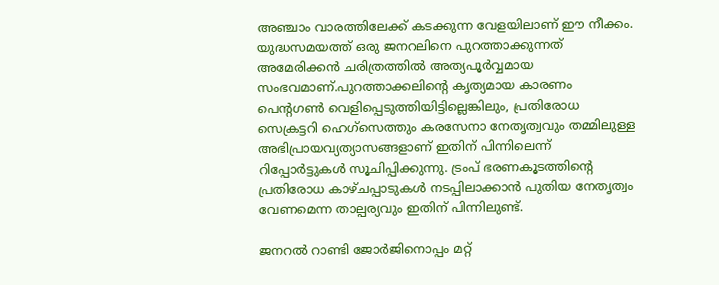അഞ്ചാം വാരത്തിലേക്ക് കടക്കുന്ന വേളയിലാണ് ഈ നീക്കം. യുദ്ധസമയത്ത് ഒരു ജനറലിനെ പുറത്താക്കുന്നത് അമേരിക്കൻ ചരിത്രത്തിൽ അത്യപൂർവ്വമായ സംഭവമാണ്.പുറത്താക്കലിന്റെ കൃത്യമായ കാരണം പെന്റഗൺ വെളിപ്പെടുത്തിയിട്ടില്ലെങ്കിലും, പ്രതിരോധ സെക്രട്ടറി ഹെഗ്‌സെത്തും കരസേനാ നേതൃത്വവും തമ്മിലുള്ള അഭിപ്രായവ്യത്യാസങ്ങളാണ് ഇതിന് പിന്നിലെന്ന് റിപ്പോർട്ടുകൾ സൂചിപ്പിക്കുന്നു. ട്രംപ് ഭരണകൂടത്തിന്റെ പ്രതിരോധ കാഴ്ചപ്പാടുകൾ നടപ്പിലാക്കാൻ പുതിയ നേതൃത്വം വേണമെന്ന താല്പര്യവും ഇതിന് പിന്നിലുണ്ട്.

ജനറൽ റാണ്ടി ജോർജിനൊപ്പം മറ്റ്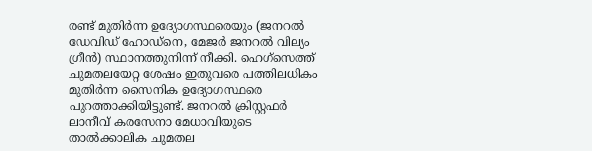രണ്ട് മുതിർന്ന ഉദ്യോഗസ്ഥരെയും (ജനറൽ ഡേവിഡ് ഹോഡ്‌നെ, മേജർ ജനറൽ വില്യം ഗ്രീൻ) സ്ഥാനത്തുനിന്ന് നീക്കി. ഹെഗ്‌സെത്ത് ചുമതലയേറ്റ ശേഷം ഇതുവരെ പത്തിലധികം മുതിർന്ന സൈനിക ഉദ്യോഗസ്ഥരെ പുറത്താക്കിയിട്ടുണ്ട്. ജനറൽ ക്രിസ്റ്റഫർ ലാനീവ് കരസേനാ മേധാവിയുടെ താൽക്കാലിക ചുമതല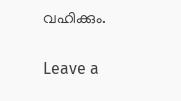വഹിക്കും.

Leave a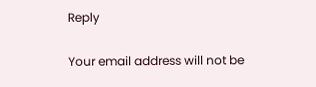Reply

Your email address will not be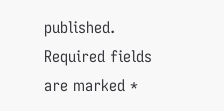published. Required fields are marked *